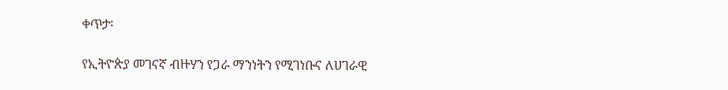ቀጥታ፡

የኢትዮጵያ መገናኛ ብዙሃን የጋራ ማንነትን የሚገነቡና ለሀገራዊ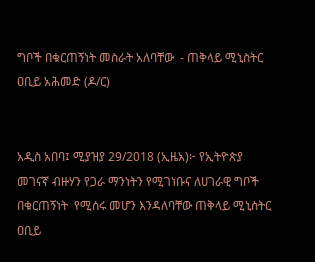ግቦች በቁርጠኝነት መስራት አለባቸው  - ጠቅላይ ሚኒስትር ዐቢይ አሕመድ (ዶ/ር)


አዲስ አበባ፤ ሚያዝያ 29/2018 (ኢዜአ)፦ የኢትዮጵያ መገናኛ ብዙሃን የጋራ ማንነትን የሚገነቡና ለሀገራዊ ግቦች በቁርጠኝነት  የሚሰሩ መሆን እንዳለባቸው ጠቅላይ ሚኒስትር ዐቢይ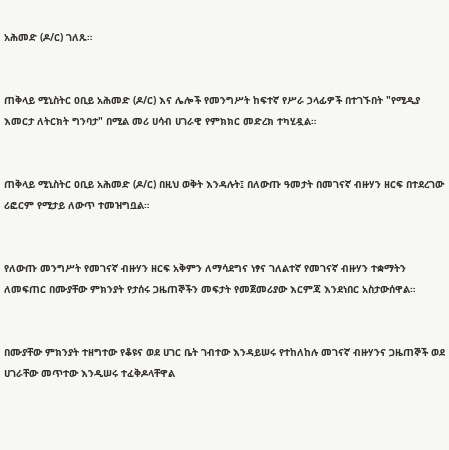አሕመድ (ዶ/ር) ገለጹ።


ጠቅላይ ሚኒስትር ዐቢይ አሕመድ (ዶ/ር) እና ሌሎች የመንግሥት ከፍተኛ የሥራ ኃላፊዎች በተገኙበት "የሚዲያ  እመርታ ለትርክት ግንባታ" በሚል መሪ ሀሳብ ሀገራዊ የምክክር መድረክ ተካሂዷል።


ጠቅላይ ሚኒስትር ዐቢይ አሕመድ (ዶ/ር) በዚህ ወቅት እንዳሉት፤ በለውጡ ዓመታት በመገናኛ ብዙሃን ዘርፍ በተደረገው ሪፎርም የሚታይ ለውጥ ተመዝግቧል።


የለውጡ መንግሥት የመገናኛ ብዙሃን ዘርፍ አቅምን ለማሳደግና ነፃና ገለልተኛ የመገናኛ ብዙሃን ተቋማትን ለመፍጠር በሙያቸው ምክንያት የታሰሩ ጋዜጠኞችን መፍታት የመጀመሪያው እርምጃ እንደነበር አስታውሰዋል።


በሙያቸው ምክንያት ተዘግተው የቆዩና ወደ ሀገር ቤት ገብተው እንዳይሠሩ የተከለከሉ መገናኛ ብዙሃንና ጋዜጠኞች ወደ ሀገራቸው መጥተው እንዲሠሩ ተፈቅዶላቸዋል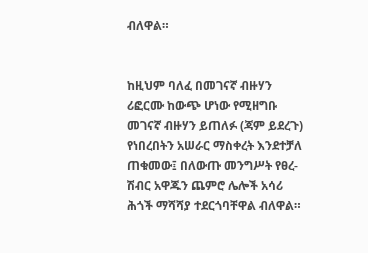ብለዋል።


ከዚህም ባለፈ በመገናኛ ብዙሃን ሪፎርሙ ከውጭ ሆነው የሚዘግቡ መገናኛ ብዙሃን ይጠለፉ (ጃም ይደረጉ) የነበረበትን አሠራር ማስቀረት እንደተቻለ ጠቁመው፤ በለውጡ መንግሥት የፀረ-ሽብር አዋጁን ጨምሮ ሌሎች አሳሪ ሕጎች ማሻሻያ ተደርጎባቸዋል ብለዋል።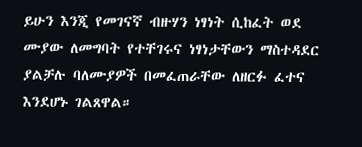ይሁን እንጂ የመገናኛ ብዙሃን ነፃነት ሲከፈት ወደ ሙያው ለመግባት የተቸገሩና ነፃነታቸውን ማስተዳደር ያልቻሉ ባለሙያዎች በመፈጠራቸው ለዘርፉ ፈተና እንደሆኑ ገልጸዋል።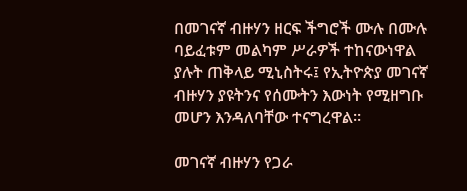በመገናኛ ብዙሃን ዘርፍ ችግሮች ሙሉ በሙሉ ባይፈቱም መልካም ሥራዎች ተከናውነዋል ያሉት ጠቅላይ ሚኒስትሩ፤ የኢትዮጵያ መገናኛ ብዙሃን ያዩትንና የሰሙትን እውነት የሚዘግቡ መሆን እንዳለባቸው ተናግረዋል።

መገናኛ ብዙሃን የጋራ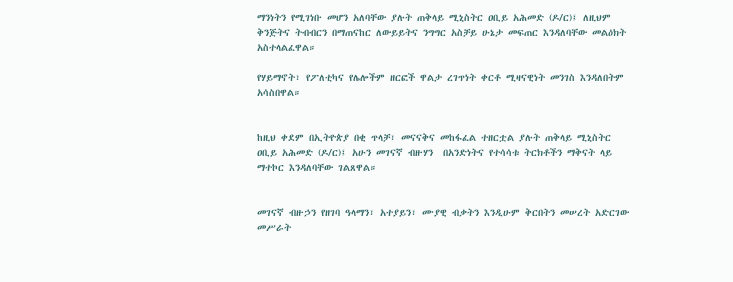ማንነትን የሚገነቡ መሆን አለባቸው ያሉት ጠቅላይ ሚኒስትር ዐቢይ አሕመድ (ዶ/ር)፤ ለዚህም ቅንጅትና ትብብርን በማጠናከር ለውይይትና ንግግር አስቻይ ሁኔታ መፍጠር እንዳለባቸው መልዕክት አስተላልፈዋል።

የሃይማኖት፣ የፖለቲካና የሌሎችም ዘርፎች ዋልታ ረገጥነት ቀርቶ ሚዛናዊነት መንገስ እንዳለበትም አሳስበዋል።


ከዚህ ቀደም በኢትዮጵያ በቂ ጥላቻ፣ መናናቅና መከፋፈል ተዘርቷል ያሉት ጠቅላይ ሚኒስትር ዐቢይ አሕመድ (ዶ/ር)፤ አሁን መገናኛ ብዙሃን  በአንድነትና የተሳሳቱ ትርክቶችን ማቅናት ላይ ማተኮር እንዳለባቸው ገልጸዋል።


መገናኛ ብዙኃን የዘገባ ዓላማን፣ አተያይን፣ ሙያዊ ብቃትን እንዲሁም ቅርበትን መሠረት አድርገው መሥራት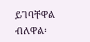ይገባቸዋል ብለዋል፡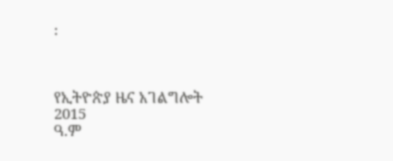፡



የኢትዮጵያ ዜና አገልግሎት
2015
ዓ.ም